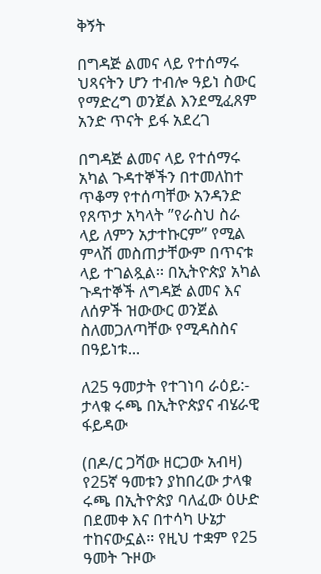ቅኝት

በግዳጅ ልመና ላይ የተሰማሩ ህጻናትን ሆን ተብሎ ዓይነ ስውር የማድረግ ወንጀል እንደሚፈጸም አንድ ጥናት ይፋ አደረገ

በግዳጅ ልመና ላይ የተሰማሩ አካል ጉዳተኞችን በተመለከተ ጥቆማ የተሰጣቸው አንዳንድ የጸጥታ አካላት ”የራስህ ስራ ላይ ለምን አታተኩርም” የሚል ምላሽ መስጠታቸውም በጥናቱ ላይ ተገልጿል፡፡ በኢትዮጵያ አካል ጉዳተኞች ለግዳጅ ልመና እና ለሰዎች ዝውውር ወንጀል ስለመጋለጣቸው የሚዳስስና በዓይነቱ...

ለ25 ዓመታት የተገነባ ራዕይ:- ታላቁ ሩጫ በኢትዮጵያና ብሄራዊ ፋይዳው

(በዶ/ር ጋሻው ዘርጋው አብዛ) የ25ኛ ዓመቱን ያከበረው ታላቁ ሩጫ በኢትዮጵያ ባለፈው ዕሁድ በደመቀ እና በተሳካ ሁኔታ ተከናውኗል። የዚህ ተቋም የ25 ዓመት ጉዞው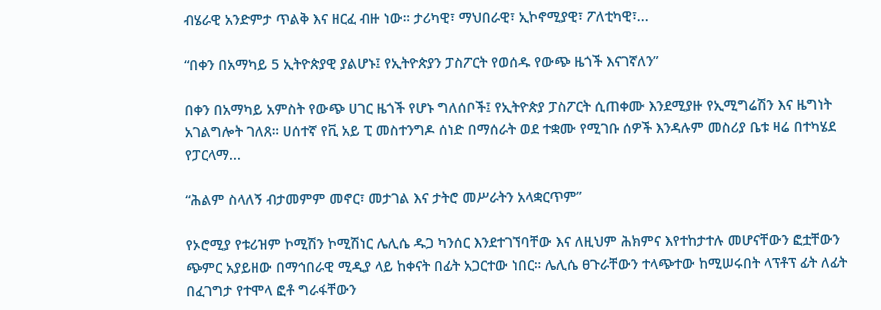ብሄራዊ አንድምታ ጥልቅ እና ዘርፈ ብዙ ነው። ታሪካዊ፣ ማህበራዊ፣ ኢኮኖሚያዊ፣ ፖለቲካዊ፣...

“በቀን በአማካይ 5 ኢትዮጵያዊ ያልሆኑ፤ የኢትዮጵያን ፓስፖርት የወሰዱ የውጭ ዜጎች እናገኛለን”

በቀን በአማካይ አምስት የውጭ ሀገር ዜጎች የሆኑ ግለሰቦች፤ የኢትዮጵያ ፓስፖርት ሲጠቀሙ እንደሚያዙ የኢሚግሬሽን እና ዜግነት አገልግሎት ገለጸ። ሀሰተኛ የቪ አይ ፒ መስተንግዶ ሰነድ በማሰራት ወደ ተቋሙ የሚገቡ ሰዎች እንዳሉም መስሪያ ቤቱ ዛሬ በተካሄደ የፓርላማ...

“ሕልም ስላለኝ ብታመምም መኖር፣ መታገል እና ታትሮ መሥራትን አላቋርጥም”

የኦሮሚያ የቱሪዝም ኮሚሽን ኮሚሽነር ሌሊሴ ዱጋ ካንሰር እንደተገኘባቸው እና ለዚህም ሕክምና እየተከታተሉ መሆናቸውን ፎቷቸውን ጭምር አያይዘው በማኅበራዊ ሚዲያ ላይ ከቀናት በፊት አጋርተው ነበር። ሌሊሴ ፀጉራቸውን ተላጭተው ከሚሠሩበት ላፕቶፕ ፊት ለፊት በፈገግታ የተሞላ ፎቶ ግራፋቸውን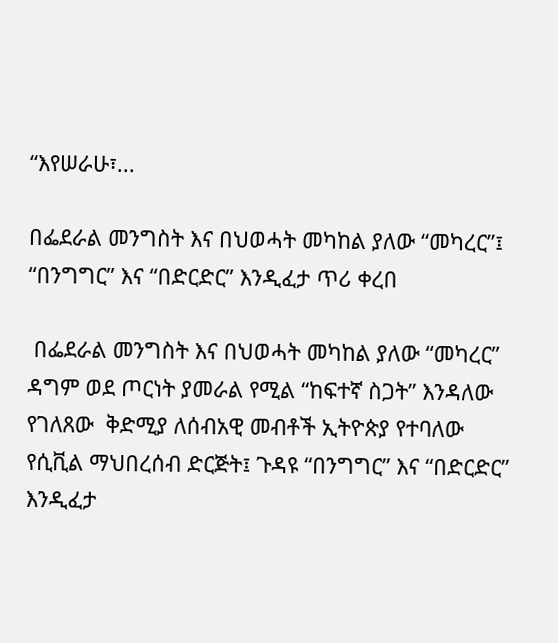“እየሠራሁ፣...

በፌደራል መንግስት እና በህወሓት መካከል ያለው “መካረር”፤ “በንግግር” እና “በድርድር” እንዲፈታ ጥሪ ቀረበ

 በፌደራል መንግስት እና በህወሓት መካከል ያለው “መካረር” ዳግም ወደ ጦርነት ያመራል የሚል “ከፍተኛ ስጋት” እንዳለው የገለጸው  ቅድሚያ ለሰብአዊ መብቶች ኢትዮጵያ የተባለው የሲቪል ማህበረሰብ ድርጅት፤ ጉዳዩ “በንግግር” እና “በድርድር” እንዲፈታ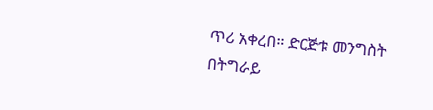ጥሪ አቀረበ። ድርጅቱ መንግስት በትግራይ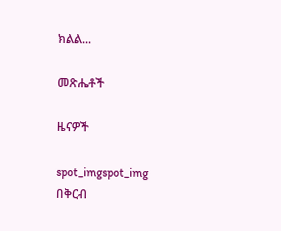ክልል...

መጽሔቶች

ዜናዎች

spot_imgspot_img
በቅርብ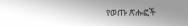የወጡ ጽሑፎች